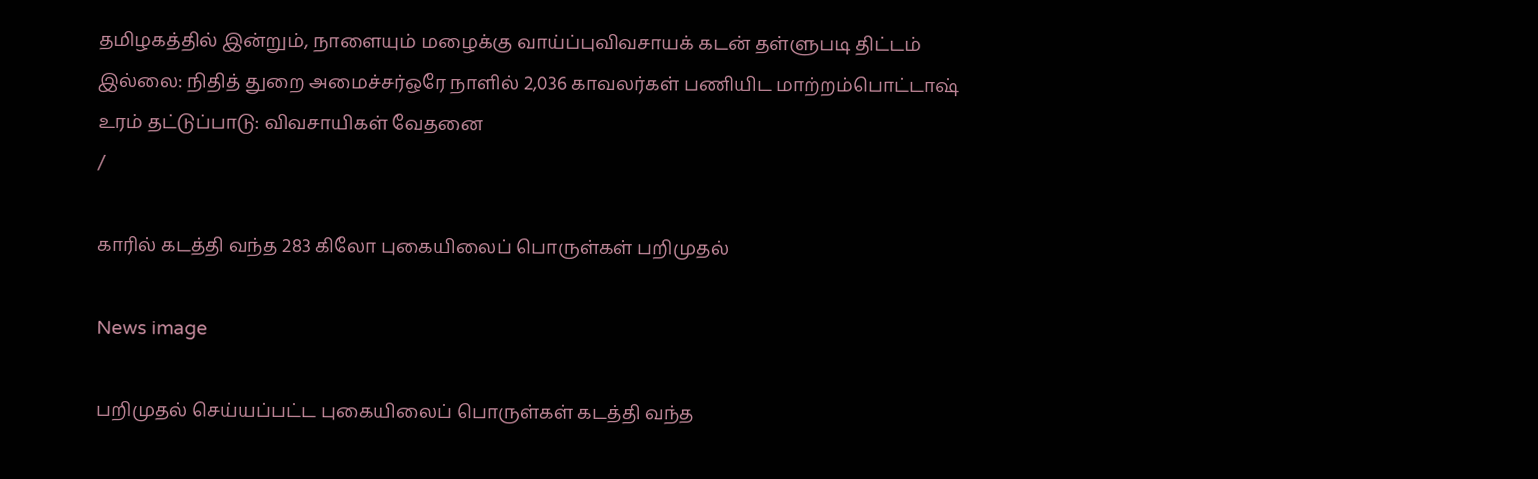தமிழகத்தில் இன்றும், நாளையும் மழைக்கு வாய்ப்புவிவசாயக் கடன் தள்ளுபடி திட்டம் இல்லை: நிதித் துறை அமைச்சர்ஒரே நாளில் 2,036 காவலர்கள் பணியிட மாற்றம்பொட்டாஷ் உரம் தட்டுப்பாடு: விவசாயிகள் வேதனை
/

காரில் கடத்தி வந்த 283 கிலோ புகையிலைப் பொருள்கள் பறிமுதல்

News image

பறிமுதல் செய்யப்பட்ட புகையிலைப் பொருள்கள் கடத்தி வந்த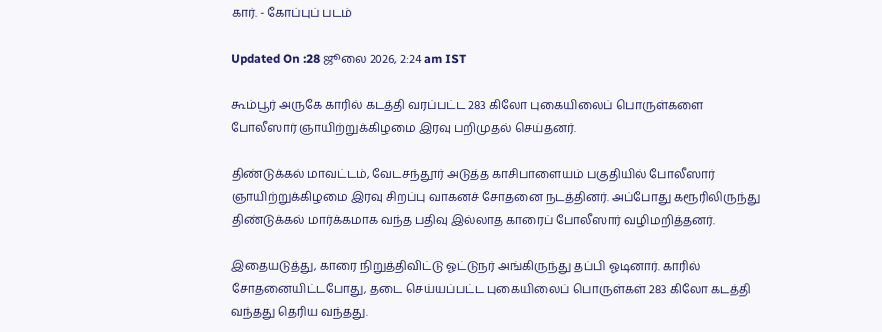கார். - கோப்புப் படம்

Updated On :28 ஜூலை 2026, 2:24 am IST

கூம்பூர் அருகே காரில் கடத்தி வரப்பட்ட 283 கிலோ புகையிலைப் பொருள்களை போலீஸார் ஞாயிற்றுக்கிழமை இரவு பறிமுதல் செய்தனர்.

திண்டுக்கல் மாவட்டம், வேடசந்தூர் அடுத்த காசிபாளையம் பகுதியில் போலீஸார் ஞாயிற்றுக்கிழமை இரவு சிறப்பு வாகனச் சோதனை நடத்தினர். அப்போது கரூரிலிருந்து திண்டுக்கல் மார்க்கமாக வந்த பதிவு இல்லாத காரைப் போலீஸார் வழிமறித்தனர்.

இதையடுத்து, காரை நிறுத்திவிட்டு ஓட்டுநர் அங்கிருந்து தப்பி ஓடினார். காரில் சோதனையிட்டபோது, தடை செய்யப்பட்ட புகையிலைப் பொருள்கள் 283 கிலோ கடத்தி வந்தது தெரிய வந்தது.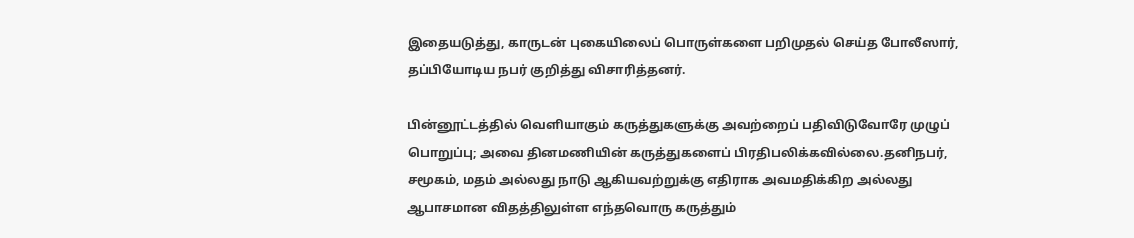இதையடுத்து, காருடன் புகையிலைப் பொருள்களை பறிமுதல் செய்த போலீஸார், தப்பியோடிய நபர் குறித்து விசாரித்தனர்.

பின்னூட்டத்தில் வெளியாகும் கருத்துகளுக்கு அவற்றைப் பதிவிடுவோரே முழுப் பொறுப்பு; அவை தினமணியின் கருத்துகளைப் பிரதிபலிக்கவில்லை.தனிநபர், சமூகம், மதம் அல்லது நாடு ஆகியவற்றுக்கு எதிராக அவமதிக்கிற அல்லது ஆபாசமான விதத்திலுள்ள எந்தவொரு கருத்தும்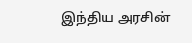இந்திய அரசின்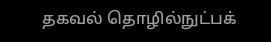தகவல் தொழில்நுட்பக்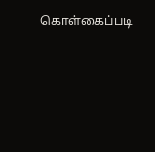கொள்கைப்படி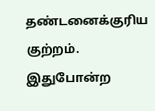தண்டனைக்குரிய குற்றம். இதுபோன்ற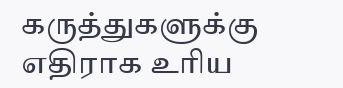கருத்துகளுக்கு எதிராக உரிய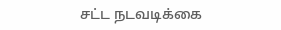சட்ட நடவடிக்கை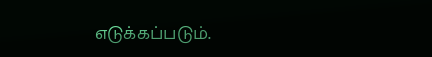எடுக்கப்படும்.